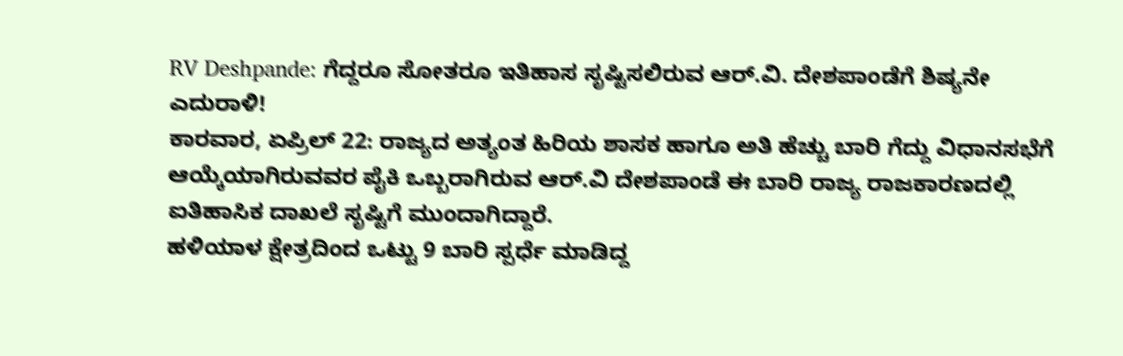RV Deshpande: ಗೆದ್ದರೂ ಸೋತರೂ ಇತಿಹಾಸ ಸೃಷ್ಟಿಸಲಿರುವ ಆರ್.ವಿ. ದೇಶಪಾಂಡೆಗೆ ಶಿಷ್ಯನೇ ಎದುರಾಳಿ!
ಕಾರವಾರ, ಏಪ್ರಿಲ್ 22: ರಾಜ್ಯದ ಅತ್ಯಂತ ಹಿರಿಯ ಶಾಸಕ ಹಾಗೂ ಅತಿ ಹೆಚ್ಚು ಬಾರಿ ಗೆದ್ದು ವಿಧಾನಸಭೆಗೆ ಆಯ್ಕೆಯಾಗಿರುವವರ ಪೈಕಿ ಒಬ್ಬರಾಗಿರುವ ಆರ್.ವಿ ದೇಶಪಾಂಡೆ ಈ ಬಾರಿ ರಾಜ್ಯ ರಾಜಕಾರಣದಲ್ಲಿ ಐತಿಹಾಸಿಕ ದಾಖಲೆ ಸೃಷ್ಟಿಗೆ ಮುಂದಾಗಿದ್ದಾರೆ.
ಹಳಿಯಾಳ ಕ್ಷೇತ್ರದಿಂದ ಒಟ್ಟು 9 ಬಾರಿ ಸ್ಪರ್ಧೆ ಮಾಡಿದ್ದ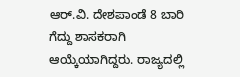ಆರ್.ವಿ. ದೇಶಪಾಂಡೆ 8 ಬಾರಿ ಗೆದ್ದು ಶಾಸಕರಾಗಿ ಆಯ್ಕೆಯಾಗಿದ್ದರು. ರಾಜ್ಯದಲ್ಲಿ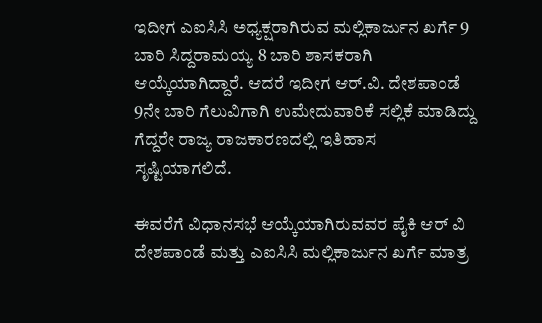ಇದೀಗ ಎಐಸಿಸಿ ಅಧ್ಯಕ್ಷರಾಗಿರುವ ಮಲ್ಲಿಕಾರ್ಜುನ ಖರ್ಗೆ 9 ಬಾರಿ ಸಿದ್ದರಾಮಯ್ಯ 8 ಬಾರಿ ಶಾಸಕರಾಗಿ ಆಯ್ಕೆಯಾಗಿದ್ದಾರೆ. ಆದರೆ ಇದೀಗ ಆರ್.ವಿ. ದೇಶಪಾಂಡೆ 9ನೇ ಬಾರಿ ಗೆಲುವಿಗಾಗಿ ಉಮೇದುವಾರಿಕೆ ಸಲ್ಲಿಕೆ ಮಾಡಿದ್ದು ಗೆದ್ದರೇ ರಾಜ್ಯ ರಾಜಕಾರಣದಲ್ಲಿ ಇತಿಹಾಸ ಸೃಷ್ಟಿಯಾಗಲಿದೆ.

ಈವರೆಗೆ ವಿಧಾನಸಭೆ ಆಯ್ಕೆಯಾಗಿರುವವರ ಪೈಕಿ ಆರ್ ವಿ ದೇಶಪಾಂಡೆ ಮತ್ತು ಎಐಸಿಸಿ ಮಲ್ಲಿಕಾರ್ಜುನ ಖರ್ಗೆ ಮಾತ್ರ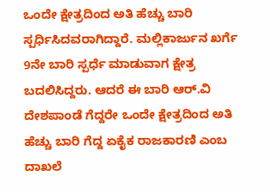ಒಂದೇ ಕ್ಷೇತ್ರದಿಂದ ಅತಿ ಹೆಚ್ಚು ಬಾರಿ ಸ್ಪರ್ಧಿಸಿದವರಾಗಿದ್ದಾರೆ. ಮಲ್ಲಿಕಾರ್ಜುನ ಖರ್ಗೆ 9ನೇ ಬಾರಿ ಸ್ಪರ್ಧೆ ಮಾಡುವಾಗ ಕ್ಷೇತ್ರ ಬದಲಿಸಿದ್ದರು. ಆದರೆ ಈ ಬಾರಿ ಆರ್.ವಿ ದೇಶಪಾಂಡೆ ಗೆದ್ದರೇ ಒಂದೇ ಕ್ಷೇತ್ರದಿಂದ ಅತಿ ಹೆಚ್ಚು ಬಾರಿ ಗೆದ್ದ ಏಕೈಕ ರಾಜಕಾರಣಿ ಎಂಬ ದಾಖಲೆ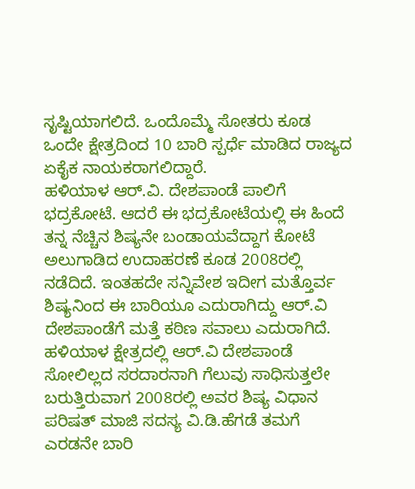ಸೃಷ್ಟಿಯಾಗಲಿದೆ. ಒಂದೊಮ್ಮೆ ಸೋತರು ಕೂಡ ಒಂದೇ ಕ್ಷೇತ್ರದಿಂದ 10 ಬಾರಿ ಸ್ಪರ್ಧೆ ಮಾಡಿದ ರಾಜ್ಯದ ಏಕೈಕ ನಾಯಕರಾಗಲಿದ್ದಾರೆ.
ಹಳಿಯಾಳ ಆರ್.ವಿ. ದೇಶಪಾಂಡೆ ಪಾಲಿಗೆ ಭದ್ರಕೋಟೆ. ಆದರೆ ಈ ಭದ್ರಕೋಟೆಯಲ್ಲಿ ಈ ಹಿಂದೆ ತನ್ನ ನೆಚ್ಚಿನ ಶಿಷ್ಯನೇ ಬಂಡಾಯವೆದ್ದಾಗ ಕೋಟೆ ಅಲುಗಾಡಿದ ಉದಾಹರಣೆ ಕೂಡ 2008ರಲ್ಲಿ ನಡೆದಿದೆ. ಇಂತಹದೇ ಸನ್ನಿವೇಶ ಇದೀಗ ಮತ್ತೊರ್ವ ಶಿಷ್ಯನಿಂದ ಈ ಬಾರಿಯೂ ಎದುರಾಗಿದ್ದು ಆರ್.ವಿ ದೇಶಪಾಂಡೆಗೆ ಮತ್ತೆ ಕಠಿಣ ಸವಾಲು ಎದುರಾಗಿದೆ.
ಹಳಿಯಾಳ ಕ್ಷೇತ್ರದಲ್ಲಿ ಆರ್.ವಿ ದೇಶಪಾಂಡೆ ಸೋಲಿಲ್ಲದ ಸರದಾರನಾಗಿ ಗೆಲುವು ಸಾಧಿಸುತ್ತಲೇ ಬರುತ್ತಿರುವಾಗ 2008ರಲ್ಲಿ ಅವರ ಶಿಷ್ಯ ವಿಧಾನ ಪರಿಷತ್ ಮಾಜಿ ಸದಸ್ಯ ವಿ.ಡಿ.ಹೆಗಡೆ ತಮಗೆ ಎರಡನೇ ಬಾರಿ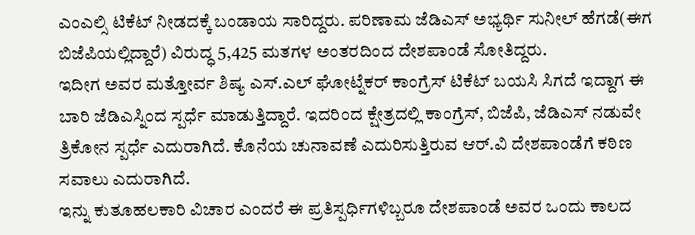ಎಂಎಲ್ಸಿ ಟಿಕೆಟ್ ನೀಡದಕ್ಕೆ ಬಂಡಾಯ ಸಾರಿದ್ದರು. ಪರಿಣಾಮ ಜೆಡಿಎಸ್ ಅಭ್ಯರ್ಥಿ ಸುನೀಲ್ ಹೆಗಡೆ(ಈಗ ಬಿಜೆಪಿಯಲ್ಲಿದ್ದಾರೆ) ವಿರುದ್ಧ 5,425 ಮತಗಳ ಅಂತರದಿಂದ ದೇಶಪಾಂಡೆ ಸೋತಿದ್ದರು.
ಇದೀಗ ಅವರ ಮತ್ತೋರ್ವ ಶಿಷ್ಯ ಎಸ್.ಎಲ್ ಘೋಟ್ನೆಕರ್ ಕಾಂಗ್ರೆಸ್ ಟಿಕೆಟ್ ಬಯಸಿ ಸಿಗದೆ ಇದ್ದಾಗ ಈ ಬಾರಿ ಜೆಡಿಎಸ್ನಿಂದ ಸ್ಪರ್ಧೆ ಮಾಡುತ್ತಿದ್ದಾರೆ. ಇದರಿಂದ ಕ್ಷೇತ್ರದಲ್ಲಿ ಕಾಂಗ್ರೆಸ್, ಬಿಜೆಪಿ, ಜೆಡಿಎಸ್ ನಡುವೇ ತ್ರಿಕೋನ ಸ್ಪರ್ಧೆ ಎದುರಾಗಿದೆ. ಕೊನೆಯ ಚುನಾವಣೆ ಎದುರಿಸುತ್ತಿರುವ ಆರ್.ವಿ ದೇಶಪಾಂಡೆಗೆ ಕಠಿಣ ಸವಾಲು ಎದುರಾಗಿದೆ.
ಇನ್ನು ಕುತೂಹಲಕಾರಿ ವಿಚಾರ ಎಂದರೆ ಈ ಪ್ರತಿಸ್ಪರ್ಧಿಗಳಿಬ್ಬರೂ ದೇಶಪಾಂಡೆ ಅವರ ಒಂದು ಕಾಲದ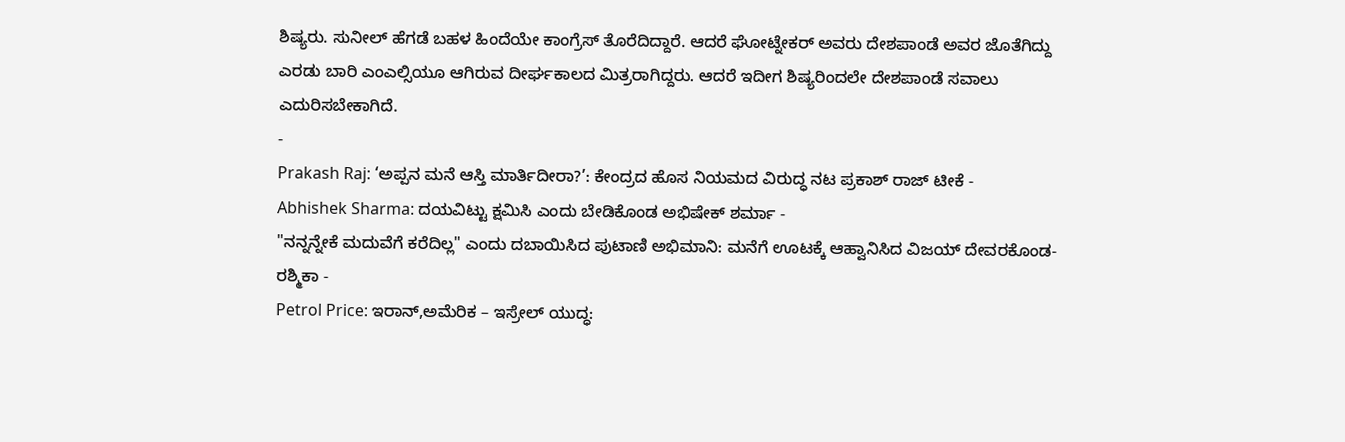ಶಿಷ್ಯರು. ಸುನೀಲ್ ಹೆಗಡೆ ಬಹಳ ಹಿಂದೆಯೇ ಕಾಂಗ್ರೆಸ್ ತೊರೆದಿದ್ದಾರೆ. ಆದರೆ ಘೋಟ್ನೇಕರ್ ಅವರು ದೇಶಪಾಂಡೆ ಅವರ ಜೊತೆಗಿದ್ದು ಎರಡು ಬಾರಿ ಎಂಎಲ್ಸಿಯೂ ಆಗಿರುವ ದೀರ್ಘಕಾಲದ ಮಿತ್ರರಾಗಿದ್ದರು. ಆದರೆ ಇದೀಗ ಶಿಷ್ಯರಿಂದಲೇ ದೇಶಪಾಂಡೆ ಸವಾಲು ಎದುರಿಸಬೇಕಾಗಿದೆ.
-
Prakash Raj: ‘ಅಪ್ಪನ ಮನೆ ಆಸ್ತಿ ಮಾರ್ತಿದೀರಾ?’: ಕೇಂದ್ರದ ಹೊಸ ನಿಯಮದ ವಿರುದ್ಧ ನಟ ಪ್ರಕಾಶ್ ರಾಜ್ ಟೀಕೆ -
Abhishek Sharma: ದಯವಿಟ್ಟು ಕ್ಷಮಿಸಿ ಎಂದು ಬೇಡಿಕೊಂಡ ಅಭಿಷೇಕ್ ಶರ್ಮಾ -
"ನನ್ನನ್ನೇಕೆ ಮದುವೆಗೆ ಕರೆದಿಲ್ಲ" ಎಂದು ದಬಾಯಿಸಿದ ಪುಟಾಣಿ ಅಭಿಮಾನಿ: ಮನೆಗೆ ಊಟಕ್ಕೆ ಆಹ್ವಾನಿಸಿದ ವಿಜಯ್ ದೇವರಕೊಂಡ-ರಶ್ಮಿಕಾ -
Petrol Price: ಇರಾನ್,ಅಮೆರಿಕ – ಇಸ್ರೇಲ್ ಯುದ್ಧ: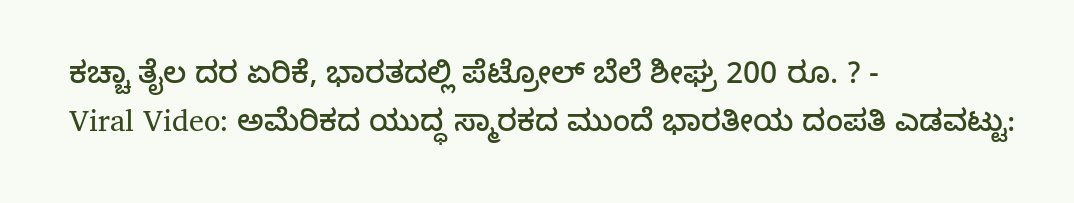ಕಚ್ಚಾ ತೈಲ ದರ ಏರಿಕೆ, ಭಾರತದಲ್ಲಿ ಪೆಟ್ರೋಲ್ ಬೆಲೆ ಶೀಘ್ರ 200 ರೂ. ? -
Viral Video: ಅಮೆರಿಕದ ಯುದ್ಧ ಸ್ಮಾರಕದ ಮುಂದೆ ಭಾರತೀಯ ದಂಪತಿ ಎಡವಟ್ಟು: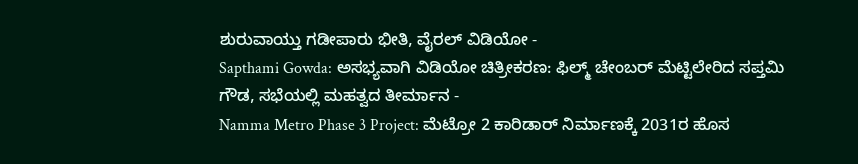ಶುರುವಾಯ್ತು ಗಡೀಪಾರು ಭೀತಿ, ವೈರಲ್ ವಿಡಿಯೋ -
Sapthami Gowda: ಅಸಭ್ಯವಾಗಿ ವಿಡಿಯೋ ಚಿತ್ರೀಕರಣ: ಫಿಲ್ಮ್ ಚೇಂಬರ್ ಮೆಟ್ಟಿಲೇರಿದ ಸಪ್ತಮಿ ಗೌಡ, ಸಭೆಯಲ್ಲಿ ಮಹತ್ವದ ತೀರ್ಮಾನ -
Namma Metro Phase 3 Project: ಮೆಟ್ರೋ 2 ಕಾರಿಡಾರ್ ನಿರ್ಮಾಣಕ್ಕೆ 2031ರ ಹೊಸ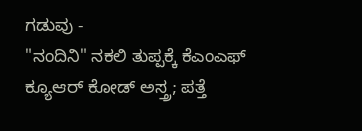ಗಡುವು -
"ನಂದಿನಿ" ನಕಲಿ ತುಪ್ಪಕ್ಕೆ ಕೆಎಂಎಫ್ ಕ್ಯೂಆರ್ ಕೋಡ್ ಅಸ್ತ್ರ; ಪತ್ತೆ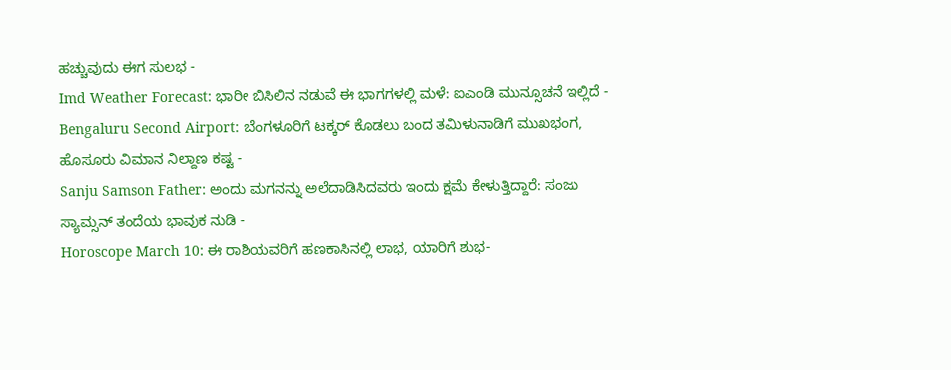ಹಚ್ಚುವುದು ಈಗ ಸುಲಭ -
Imd Weather Forecast: ಭಾರೀ ಬಿಸಿಲಿನ ನಡುವೆ ಈ ಭಾಗಗಳಲ್ಲಿ ಮಳೆ: ಐಎಂಡಿ ಮುನ್ಸೂಚನೆ ಇಲ್ಲಿದೆ -
Bengaluru Second Airport: ಬೆಂಗಳೂರಿಗೆ ಟಕ್ಕರ್ ಕೊಡಲು ಬಂದ ತಮಿಳುನಾಡಿಗೆ ಮುಖಭಂಗ, ಹೊಸೂರು ವಿಮಾನ ನಿಲ್ದಾಣ ಕಷ್ಟ -
Sanju Samson Father: ಅಂದು ಮಗನನ್ನು ಅಲೆದಾಡಿಸಿದವರು ಇಂದು ಕ್ಷಮೆ ಕೇಳುತ್ತಿದ್ದಾರೆ: ಸಂಜು ಸ್ಯಾಮ್ಸನ್ ತಂದೆಯ ಭಾವುಕ ನುಡಿ -
Horoscope March 10: ಈ ರಾಶಿಯವರಿಗೆ ಹಣಕಾಸಿನಲ್ಲಿ ಲಾಭ, ಯಾರಿಗೆ ಶುಭ-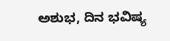ಅಶುಭ, ದಿನ ಭವಿಷ್ಯ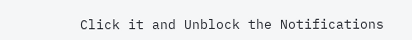Click it and Unblock the Notifications